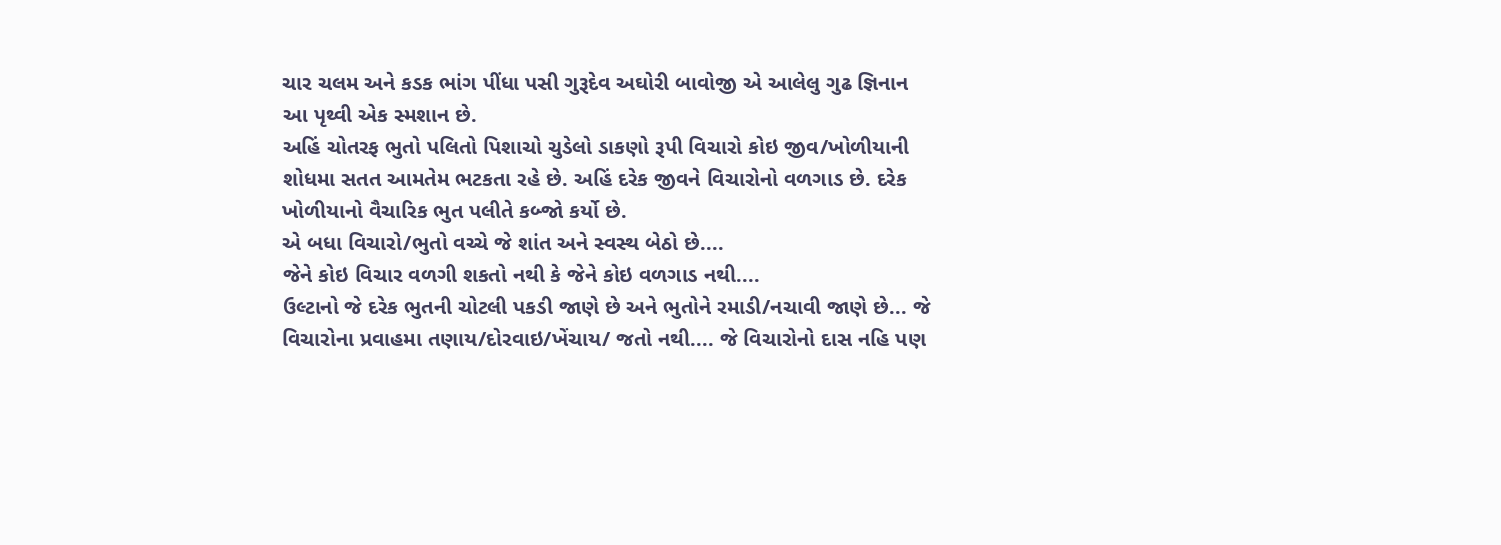ચાર ચલમ અને કડક ભાંગ પીંધા પસી ગુરૂદેવ અઘોરી બાવોજી એ આલેલુ ગુઢ જ્ઞિનાન
આ પૃથ્વી એક સ્મશાન છે.
અહિં ચોતરફ ભુતો પલિતો પિશાચો ચુડેલો ડાકણો રૂપી વિચારો કોઇ જીવ/ખોળીયાની શોધમા સતત આમતેમ ભટકતા રહે છે. અહિં દરેક જીવને વિચારોનો વળગાડ છે. દરેક ખોળીયાનો વૈચારિક ભુત પલીતે કબ્જો કર્યો છે.
એ બધા વિચારો/ભુતો વચ્ચે જે શાંત અને સ્વસ્થ બેઠો છે....
જેને કોઇ વિચાર વળગી શકતો નથી કે જેને કોઇ વળગાડ નથી....
ઉલ્ટાનો જે દરેક ભુતની ચોટલી પકડી જાણે છે અને ભુતોને રમાડી/નચાવી જાણે છે... જે વિચારોના પ્રવાહમા તણાય/દોરવાઇ/ખેંચાય/ જતો નથી.... જે વિચારોનો દાસ નહિ પણ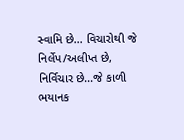સ્વામિ છે... વિચારોથી જે નિર્લેપ/અલીપ્ત છે, નિર્વિચાર છે...જે કાળી ભયાનક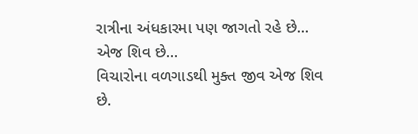રાત્રીના અંધકારમા પણ જાગતો રહે છે...
એજ શિવ છે...
વિચારોના વળગાડથી મુક્ત જીવ એજ શિવ છે.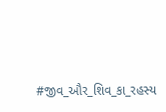#જીવ_ઔર_શિવ_કા_રહસ્ય